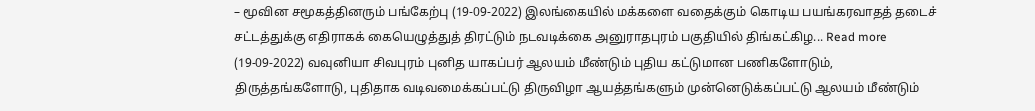– மூவின சமூகத்தினரும் பங்கேற்பு (19-09-2022) இலங்கையில் மக்களை வதைக்கும் கொடிய பயங்கரவாதத் தடைச் சட்டத்துக்கு எதிராகக் கையெழுத்துத் திரட்டும் நடவடிக்கை அனுராதபுரம் பகுதியில் திங்கட்கிழ... Read more
(19-09-2022) வவுனியா சிவபுரம் புனித யாகப்பர் ஆலயம் மீண்டும் புதிய கட்டுமான பணிகளோடும், திருத்தங்களோடு, புதிதாக வடிவமைக்கப்பட்டு திருவிழா ஆயத்தங்களும் முன்னெடுக்கப்பட்டு ஆலயம் மீண்டும்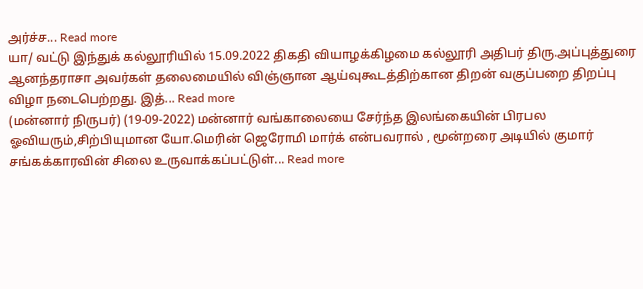அர்ச்ச... Read more
யா/ வட்டு இந்துக் கல்லூரியில் 15.09.2022 திகதி வியாழக்கிழமை கல்லூரி அதிபர் திரு.அப்புத்துரை ஆனந்தராசா அவர்கள் தலைமையில் விஞ்ஞான ஆய்வுகூடத்திற்கான திறன் வகுப்பறை திறப்பு விழா நடைபெற்றது. இத்... Read more
(மன்னார் நிருபர்) (19-09-2022) மன்னார் வங்காலையை சேர்ந்த இலங்கையின் பிரபல ஓவியரும்,சிற்பியுமான யோ.மெரின் ஜெரோமி மார்க் என்பவரால் , மூன்றரை அடியில் குமார் சங்கக்காரவின் சிலை உருவாக்கப்பட்டுள்... Read more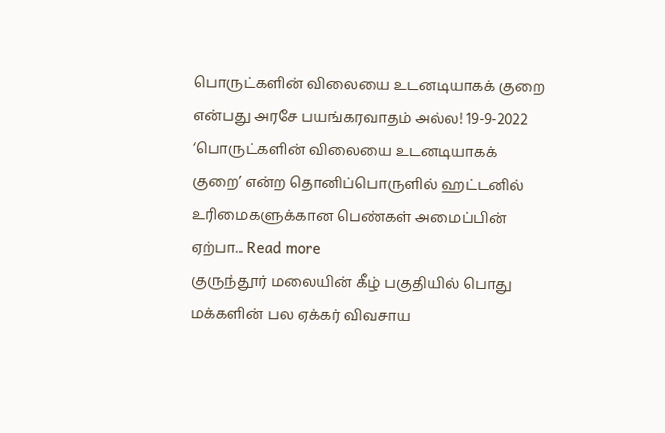பொருட்களின் விலையை உடனடியாகக் குறை என்பது அரசே பயங்கரவாதம் அல்ல! 19-9-2022 ‘பொருட்களின் விலையை உடனடியாகக் குறை’ என்ற தொனிப்பொருளில் ஹட்டனில் உரிமைகளுக்கான பெண்கள் அமைப்பின் ஏற்பா... Read more
குருந்தூர் மலையின் கீழ் பகுதியில் பொது மக்களின் பல ஏக்கர் விவசாய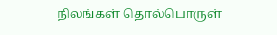நிலங்கள் தொல்பொருள்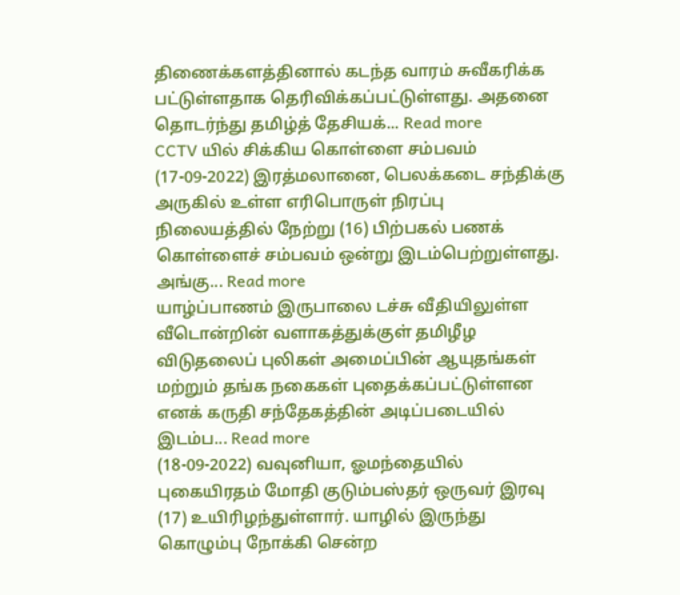திணைக்களத்தினால் கடந்த வாரம் சுவீகரிக்க பட்டுள்ளதாக தெரிவிக்கப்பட்டுள்ளது. அதனை தொடர்ந்து தமிழ்த் தேசியக்... Read more
CCTV யில் சிக்கிய கொள்ளை சம்பவம் (17-09-2022) இரத்மலானை, பெலக்கடை சந்திக்கு அருகில் உள்ள எரிபொருள் நிரப்பு நிலையத்தில் நேற்று (16) பிற்பகல் பணக் கொள்ளைச் சம்பவம் ஒன்று இடம்பெற்றுள்ளது. அங்கு... Read more
யாழ்ப்பாணம் இருபாலை டச்சு வீதியிலுள்ள வீடொன்றின் வளாகத்துக்குள் தமிழீழ விடுதலைப் புலிகள் அமைப்பின் ஆயுதங்கள் மற்றும் தங்க நகைகள் புதைக்கப்பட்டுள்ளன எனக் கருதி சந்தேகத்தின் அடிப்படையில் இடம்ப... Read more
(18-09-2022) வவுனியா, ஓமந்தையில் புகையிரதம் மோதி குடும்பஸ்தர் ஒருவர் இரவு (17) உயிரிழந்துள்ளார். யாழில் இருந்து கொழும்பு நோக்கி சென்ற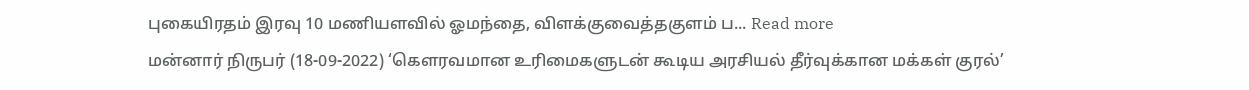புகையிரதம் இரவு 10 மணியளவில் ஓமந்தை, விளக்குவைத்தகுளம் ப... Read more
மன்னார் நிருபர் (18-09-2022) ‘கௌரவமான உரிமைகளுடன் கூடிய அரசியல் தீர்வுக்கான மக்கள் குரல்’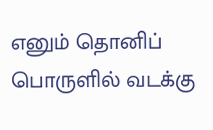எனும் தொனிப் பொருளில் வடக்கு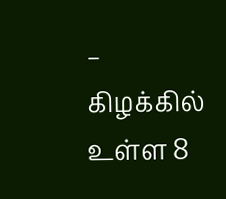– கிழக்கில் உள்ள 8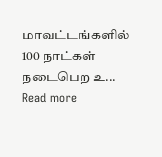மாவட்டங்களில் 100 நாட்கள் நடைபெற உ... Read more